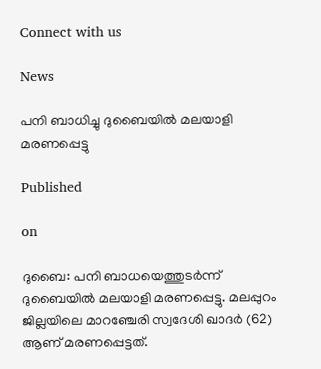Connect with us

News

പനി ബാധിച്ചു ദുബൈയില്‍ മലയാളി മരണപ്പെട്ടു

Published

on

ദുബൈ: പനി ബാധയെത്തുടര്‍ന്ന് ദുബൈയില്‍ മലയാളി മരണപ്പെട്ടു. മലപ്പുറം ജില്ലയിലെ മാറഞ്ചേരി സ്വദേശി ഖാദര്‍ (62) ആണ് മരണപ്പെട്ടത്.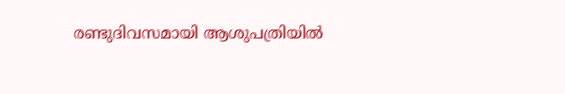രണ്ടുദിവസമായി ആശുപത്രിയില്‍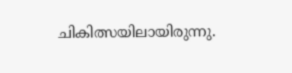ചികിത്സയിലായിരുന്നു.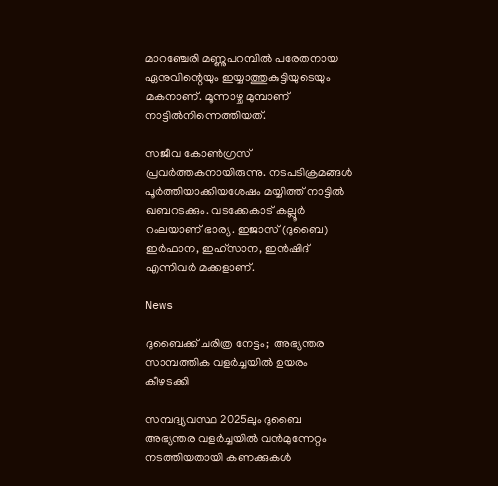മാറഞ്ചേരി മണ്ണുപറമ്പില്‍ പരേതനായ ഏനുവിന്റെയും ഇയ്യാത്തുകുട്ടിയുടെയും മകനാണ്. മൂന്നാഴ്ച മുമ്പാണ് നാട്ടില്‍നിന്നെത്തിയത്.

സജീവ കോണ്‍ഗ്രസ് പ്രവര്‍ത്തകനായിരുന്നു. നടപടിക്രമങ്ങള്‍ പൂര്‍ത്തിയാക്കിയശേഷം മയ്യിത്ത് നാട്ടില്‍ ഖബറടക്കും. വടക്കേകാട് കല്ലൂര്‍ റംലയാണ് ഭാര്യ. ഇജാസ് (ദുബൈ) ഇര്‍ഫാന, ഇഹ്‌സാന, ഇന്‍ഷിദ് എന്നിവര്‍ മക്കളാണ്.

News

ദുബൈക്ക് ചരിത്ര നേട്ടം;  അഭ്യന്തര സാമ്പത്തിക വളര്‍ച്ചയില്‍ ഉയരം കീഴടക്കി

സമ്പദ്വ്യവസ്ഥ 2025ലും ദുബൈ അഭ്യന്തര വളര്‍ച്ചയില്‍ വന്‍മുന്നേറ്റം നടത്തിയതായി കണക്കുകള്‍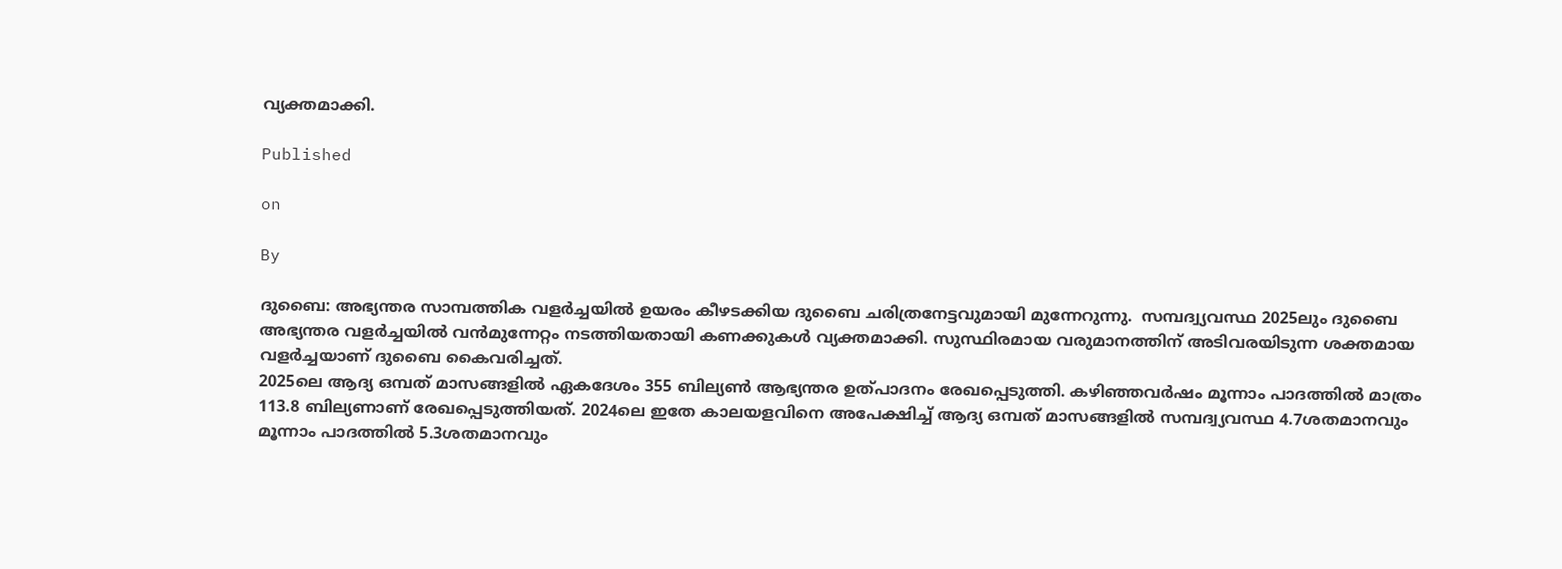വ്യക്തമാക്കി.

Published

on

By

ദുബൈ: അഭ്യന്തര സാമ്പത്തിക വളര്‍ച്ചയില്‍ ഉയരം കീഴടക്കിയ ദുബൈ ചരിത്രനേട്ടവുമായി മുന്നേറുന്നു.  സമ്പദ്വ്യവസ്ഥ 2025ലും ദുബൈ അഭ്യന്തര വളര്‍ച്ചയില്‍ വന്‍മുന്നേറ്റം നടത്തിയതായി കണക്കുകള്‍ വ്യക്തമാക്കി. സുസ്ഥിരമായ വരുമാനത്തിന് അടിവരയിടുന്ന ശക്തമായ വളര്‍ച്ചയാണ് ദുബൈ കൈവരിച്ചത്.
2025ലെ ആദ്യ ഒമ്പത് മാസങ്ങളില്‍ ഏകദേശം 355 ബില്യണ്‍ ആഭ്യന്തര ഉത്പാദനം രേഖപ്പെടുത്തി. കഴിഞ്ഞവര്‍ഷം മൂന്നാം പാദത്തില്‍ മാത്രം 113.8 ബില്യണാണ് രേഖപ്പെടുത്തിയത്. 2024ലെ ഇതേ കാലയളവിനെ അപേക്ഷിച്ച് ആദ്യ ഒമ്പത് മാസങ്ങളില്‍ സമ്പദ്വ്യവസ്ഥ 4.7ശതമാനവും മൂന്നാം പാദത്തില്‍ 5.3ശതമാനവും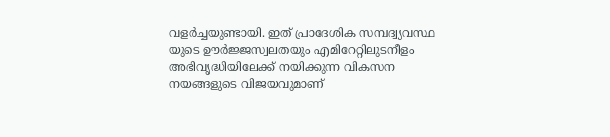വളര്‍ച്ചയുണ്ടായി. ഇത് പ്രാദേശിക സമ്പദ്വ്യവസ്ഥ യുടെ ഊര്‍ജ്ജസ്വലതയും എമിറേറ്റിലുടനീളം അഭിവൃദ്ധിയിലേക്ക് നയിക്കുന്ന വികസന നയങ്ങളുടെ വിജയവുമാണ്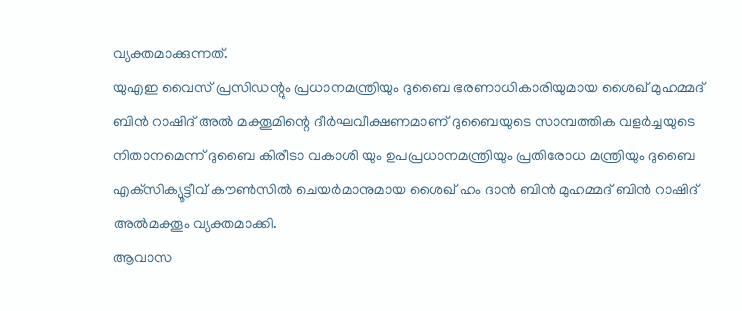വ്യക്തമാക്കുന്നത്.
യുഎഇ വൈസ് പ്രസിഡന്റും പ്രധാനമന്ത്രിയും ദുബൈ ഭരണാധികാരിയുമായ ശൈഖ് മുഹമ്മദ് ബിന്‍ റാഷിദ് അല്‍ മക്തൂമിന്റെ ദീര്‍ഘവീക്ഷണമാണ് ദുബൈയുടെ സാമ്പത്തിക വളര്‍ച്ചയുടെ നിതാനമെന്ന് ദുബൈ കിരീടാ വകാശി യും ഉപപ്രധാനമന്ത്രിയും പ്രതിരോധ മന്ത്രിയും ദുബൈ എക്‌സിക്യൂട്ടീവ് കൗണ്‍സില്‍ ചെയര്‍മാനുമായ ശൈഖ് ഹം ദാന്‍ ബിന്‍ മുഹമ്മദ് ബിന്‍ റാഷിദ് അല്‍മക്തൂം വ്യക്തമാക്കി.
ആവാസ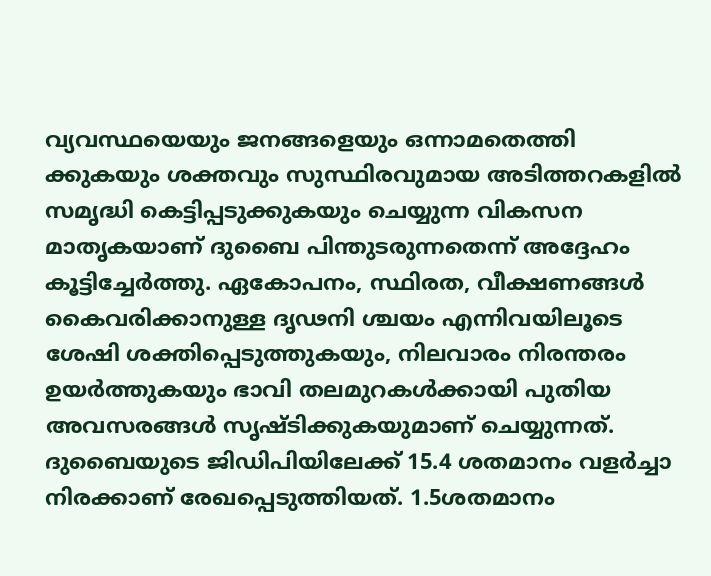വ്യവസ്ഥയെയും ജനങ്ങളെയും ഒന്നാമതെത്തി ക്കുകയും ശക്തവും സുസ്ഥിരവുമായ അടിത്തറകളില്‍ സമൃദ്ധി കെട്ടിപ്പടുക്കുകയും ചെയ്യുന്ന വികസന മാതൃകയാണ് ദുബൈ പിന്തുടരുന്നതെന്ന് അദ്ദേഹം കൂട്ടിച്ചേര്‍ത്തു. ഏകോപനം, സ്ഥിരത, വീക്ഷണങ്ങള്‍ കൈവരിക്കാനുള്ള ദൃഢനി ശ്ചയം എന്നിവയിലൂടെ ശേഷി ശക്തിപ്പെടുത്തുകയും, നിലവാരം നിരന്തരം ഉയര്‍ത്തുകയും ഭാവി തലമുറകള്‍ക്കായി പുതിയ അവസരങ്ങള്‍ സൃഷ്ടിക്കുകയുമാണ് ചെയ്യുന്നത്.
ദുബൈയുടെ ജിഡിപിയിലേക്ക് 15.4 ശതമാനം വളര്‍ച്ചാ നിരക്കാണ് രേഖപ്പെടുത്തിയത്. 1.5ശതമാനം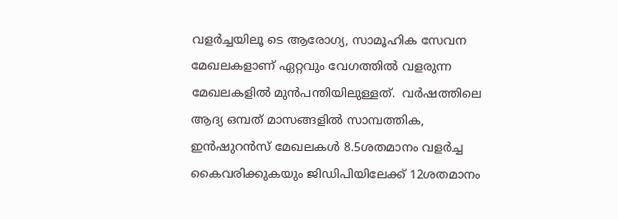വളര്‍ച്ചയിലൂ ടെ ആരോഗ്യ, സാമൂഹിക സേവന മേഖലകളാണ് ഏറ്റവും വേഗത്തില്‍ വളരുന്ന മേഖലകളില്‍ മുന്‍പന്തിയിലുള്ളത്.  വര്‍ഷത്തിലെ ആദ്യ ഒമ്പത് മാസങ്ങളില്‍ സാമ്പത്തിക, ഇന്‍ഷുറന്‍സ് മേഖലകള്‍ 8.5ശതമാനം വളര്‍ച്ച കൈവരിക്കുകയും ജിഡിപിയിലേക്ക് 12ശതമാനം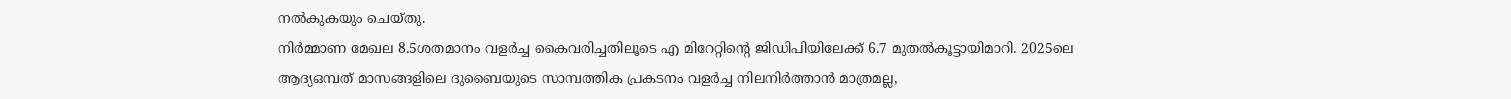നല്‍കുകയും ചെയ്തു.
നിര്‍മ്മാണ മേഖല 8.5ശതമാനം വളര്‍ച്ച കൈവരിച്ചതിലൂടെ എ മിറേറ്റിന്റെ ജിഡിപിയിലേക്ക് 6.7 മുതല്‍കൂട്ടായിമാറി. 2025ലെ ആദ്യഒമ്പത് മാസങ്ങളിലെ ദുബൈയുടെ സാമ്പത്തിക പ്രകടനം വളര്‍ച്ച നിലനിര്‍ത്താന്‍ മാത്രമല്ല,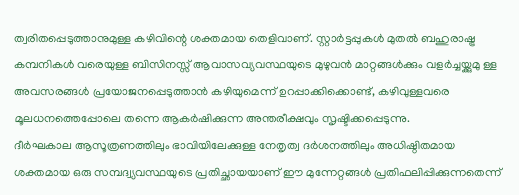ത്വരിതപ്പെടുത്താനുമുള്ള കഴിവിന്റെ ശക്തമായ തെളിവാണ്. സ്റ്റാര്‍ട്ടപ്പുകള്‍ മുതല്‍ ബഹുരാഷ്ട്ര കമ്പനികള്‍ വരെയുള്ള ബിസിനസ്സ് ആവാസവ്യവസ്ഥയുടെ മുഴുവന്‍ മാറ്റങ്ങള്‍ക്കും വളര്‍ച്ചയ്ക്കുമു ള്ള അവസരങ്ങള്‍ പ്രയോജനപ്പെടുത്താന്‍ കഴിയുമെന്ന് ഉറപ്പാക്കിക്കൊണ്ട്, കഴിവുള്ളവരെ മൂലധനത്തെപ്പോലെ തന്നെ ആകര്‍ഷിക്കുന്ന അന്തരീക്ഷവും സൃഷ്ടിക്കപ്പെടുന്നു.
ദീര്‍ഘകാല ആസൂത്രണത്തിലും ഭാവിയിലേക്കുള്ള നേതൃത്വ ദര്‍ശനത്തിലും അധിഷ്ഠിതമായ ശക്തമായ ഒരു സമ്പദ്വ്യവസ്ഥയുടെ പ്രതിച്ഛായയാണ് ഈ മുന്നേറ്റങ്ങള്‍ പ്രതിഫലിപ്പിക്കുന്നതെന്ന്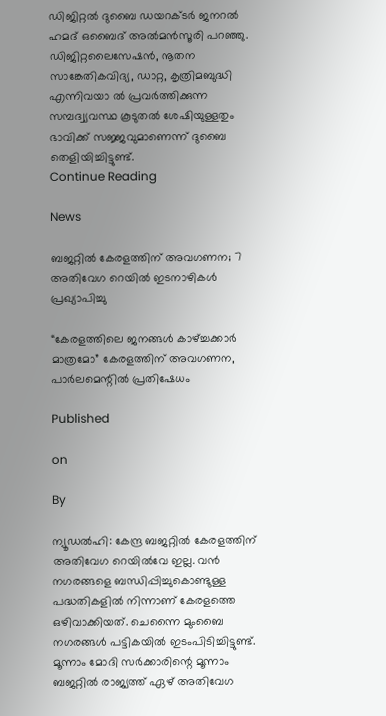ഡിജിറ്റല്‍ ദുബൈ ഡയറക്ടര്‍ ജനറല്‍ ഹമദ് ഒബൈദ് അല്‍മന്‍സൂരി പറഞ്ഞു. ഡിജിറ്റലൈസേഷന്‍, നൂതന സാങ്കേതികവിദ്യ, ഡാറ്റ, കൃത്രിമബുദ്ധി എന്നിവയാ ല്‍ പ്രവര്‍ത്തിക്കുന്ന സമ്പദ്വ്യവസ്ഥ കൂടുതല്‍ ശേഷിയുള്ളതും ഭാവിക്ക് സജ്ജവുമാണെന്ന് ദുബൈ തെളിയിച്ചിട്ടുണ്ട്.
Continue Reading

News

ബജറ്റില്‍ കേരളത്തിന് അവഗണന; 7 അതിവേഗ റെയില്‍ ഇടനാഴികള്‍ പ്രഖ്യാപിച്ചു

“കേരളത്തിലെ ജനങ്ങള്‍ കാഴ്ച്ചക്കാര്‍ മാത്രമോ” കേരളത്തിന് അവഗണന, പാര്‍ലമെന്റില്‍ പ്രതിഷേധം

Published

on

By

ന്യൂഡല്‍ഹി: കേന്ദ്ര ബജറ്റില്‍ കേരളത്തിന് അതിവേഗ റെയില്‍വേ ഇല്ല. വന്‍ നഗരങ്ങളെ ബന്ധിപ്പിച്ചുകൊണ്ടുള്ള പദ്ധതികളില്‍ നിന്നാണ് കേരളത്തെ ഒഴിവാക്കിയത്. ചെന്നൈ മുംബൈ നഗരങ്ങള്‍ പട്ടികയില്‍ ഇടംപിടിച്ചിട്ടുണ്ട്. മൂന്നാം മോദി സര്‍ക്കാരിന്റെ മൂന്നാം ബജറ്റില്‍ രാജ്യത്ത് ഏഴ് അതിവേഗ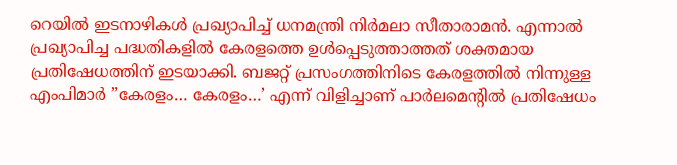റെയില്‍ ഇടനാഴികള്‍ പ്രഖ്യാപിച്ച് ധനമന്ത്രി നിര്‍മലാ സീതാരാമന്‍. എന്നാല്‍ പ്രഖ്യാപിച്ച പദ്ധതികളില്‍ കേരളത്തെ ഉള്‍പ്പെടുത്താത്തത് ശക്തമായ പ്രതിഷേധത്തിന് ഇടയാക്കി. ബജറ്റ് പ്രസംഗത്തിനിടെ കേരളത്തില്‍ നിന്നുള്ള എംപിമാര്‍ ”കേരളം… കേരളം…’ എന്ന് വിളിച്ചാണ് പാര്‍ലമെന്റില്‍ പ്രതിഷേധം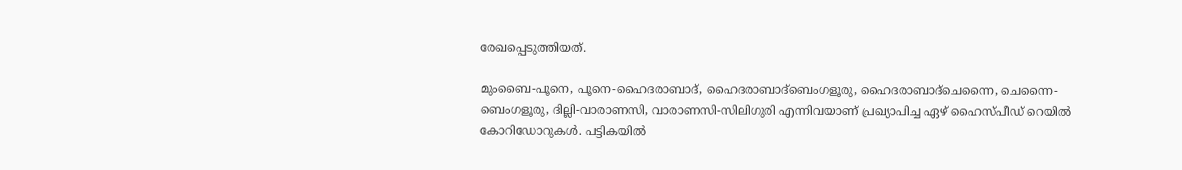രേഖപ്പെടുത്തിയത്.

മുംബൈ-പൂനെ, പൂനെ-ഹൈദരാബാദ്, ഹൈദരാബാദ്‌ബെംഗളൂരു, ഹൈദരാബാദ്‌ചെന്നൈ, ചെന്നൈ-ബെംഗളൂരു, ദില്ലി-വാരാണസി, വാരാണസി-സിലിഗുരി എന്നിവയാണ് പ്രഖ്യാപിച്ച ഏഴ് ഹൈസ്പീഡ് റെയില്‍ കോറിഡോറുകള്‍. പട്ടികയില്‍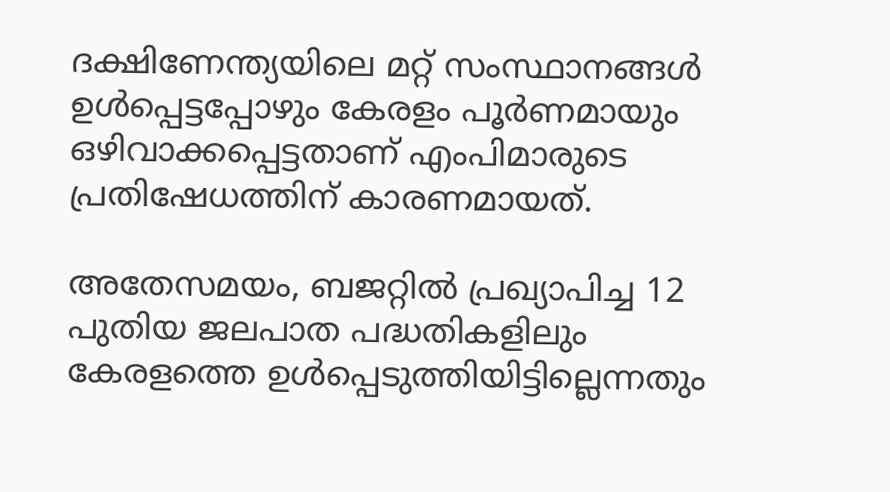ദക്ഷിണേന്ത്യയിലെ മറ്റ് സംസ്ഥാനങ്ങള്‍ ഉള്‍പ്പെട്ടപ്പോഴും കേരളം പൂര്‍ണമായും ഒഴിവാക്കപ്പെട്ടതാണ് എംപിമാരുടെ പ്രതിഷേധത്തിന് കാരണമായത്.

അതേസമയം, ബജറ്റില്‍ പ്രഖ്യാപിച്ച 12 പുതിയ ജലപാത പദ്ധതികളിലും കേരളത്തെ ഉള്‍പ്പെടുത്തിയിട്ടില്ലെന്നതും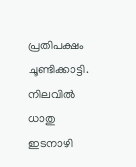പ്രതിപക്ഷം ചൂണ്ടിക്കാട്ടി. നിലവില്‍ ധാതു ഇടനാഴി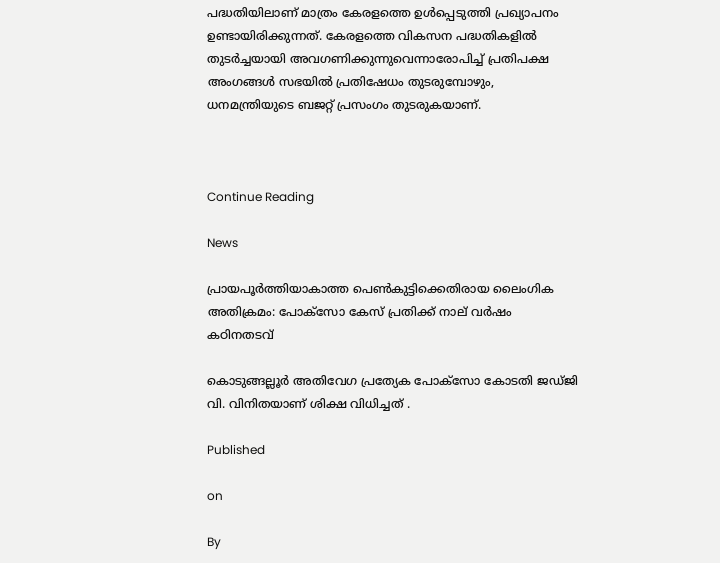പദ്ധതിയിലാണ് മാത്രം കേരളത്തെ ഉള്‍പ്പെടുത്തി പ്രഖ്യാപനം ഉണ്ടായിരിക്കുന്നത്. കേരളത്തെ വികസന പദ്ധതികളില്‍ തുടര്‍ച്ചയായി അവഗണിക്കുന്നുവെന്നാരോപിച്ച് പ്രതിപക്ഷ അംഗങ്ങള്‍ സഭയില്‍ പ്രതിഷേധം തുടരുമ്പോഴും, ധനമന്ത്രിയുടെ ബജറ്റ് പ്രസംഗം തുടരുകയാണ്.



Continue Reading

News

പ്രായപൂര്‍ത്തിയാകാത്ത പെണ്‍കുട്ടിക്കെതിരായ ലൈംഗിക അതിക്രമം: പോക്‌സോ കേസ് പ്രതിക്ക് നാല് വര്‍ഷം കഠിനതടവ്

കൊടുങ്ങല്ലൂര്‍ അതിവേഗ പ്രത്യേക പോക്‌സോ കോടതി ജഡ്ജി വി. വിനിതയാണ് ശിക്ഷ വിധിച്ചത് .

Published

on

By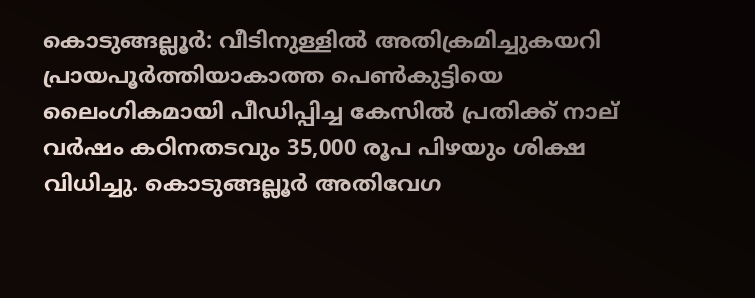കൊടുങ്ങല്ലൂര്‍: വീടിനുള്ളില്‍ അതിക്രമിച്ചുകയറി പ്രായപൂര്‍ത്തിയാകാത്ത പെണ്‍കുട്ടിയെ ലൈംഗികമായി പീഡിപ്പിച്ച കേസില്‍ പ്രതിക്ക് നാല് വര്‍ഷം കഠിനതടവും 35,000 രൂപ പിഴയും ശിക്ഷ വിധിച്ചു. കൊടുങ്ങല്ലൂര്‍ അതിവേഗ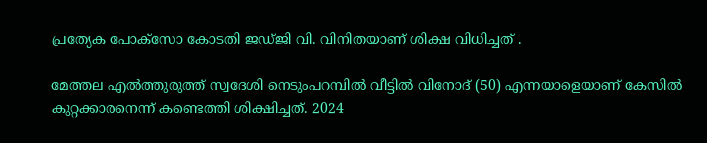പ്രത്യേക പോക്‌സോ കോടതി ജഡ്ജി വി. വിനിതയാണ് ശിക്ഷ വിധിച്ചത് .

മേത്തല എല്‍ത്തുരുത്ത് സ്വദേശി നെടുംപറമ്പില്‍ വീട്ടില്‍ വിനോദ് (50) എന്നയാളെയാണ് കേസില്‍ കുറ്റക്കാരനെന്ന് കണ്ടെത്തി ശിക്ഷിച്ചത്. 2024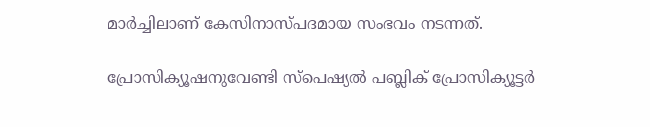മാര്‍ച്ചിലാണ് കേസിനാസ്പദമായ സംഭവം നടന്നത്.

പ്രോസിക്യൂഷനുവേണ്ടി സ്‌പെഷ്യല്‍ പബ്ലിക് പ്രോസിക്യൂട്ടര്‍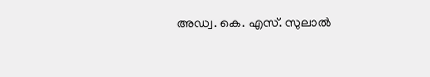അഡ്വ. കെ. എസ്. സുലാല്‍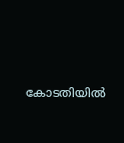കോടതിയില്‍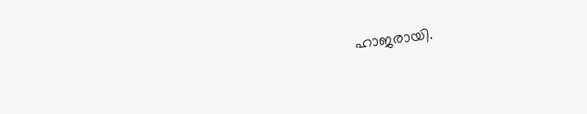ഹാജരായി.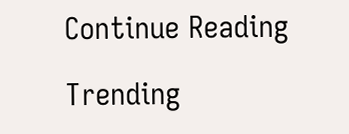Continue Reading

Trending